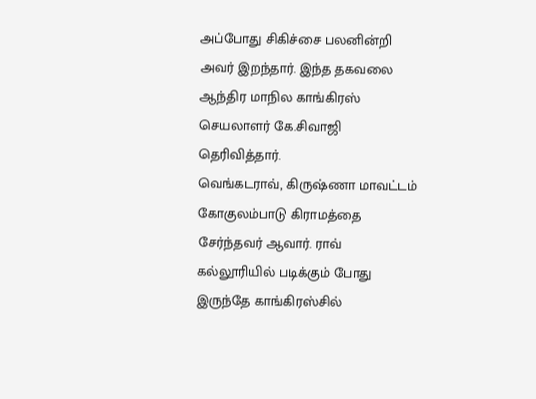அப்போது சிகிச்சை பலனின்றி அவர் இறந்தார். இந்த தகவலை ஆந்திர மாநில காங்கிரஸ் செயலாளர் கே.சிவாஜி தெரிவித்தார்.
வெங்கடராவ், கிருஷ்ணா மாவட்டம் கோகுலம்பாடு கிராமத்தை சேர்ந்தவர் ஆவார். ராவ் கல்லூரியில் படிக்கும் போது இருந்தே காங்கிரஸ்சில்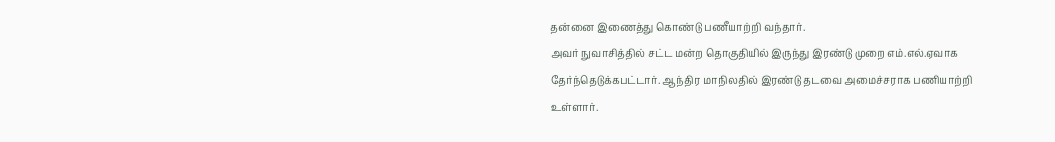தன்னை இணைத்து கொண்டு பணீயாற்றி வந்தார்.
அவர் நுவாசித்தில் சட்ட மன்ற தொகுதியில் இருந்து இரண்டு முறை எம்.எல்.ஏவாக தேர்ந்தெடுக்கபட்டார். ஆந்திர மாநிலதில் இரண்டு தடவை அமைச்சராக பணியாற்றி உள்ளார்.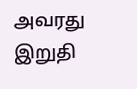அவரது இறுதி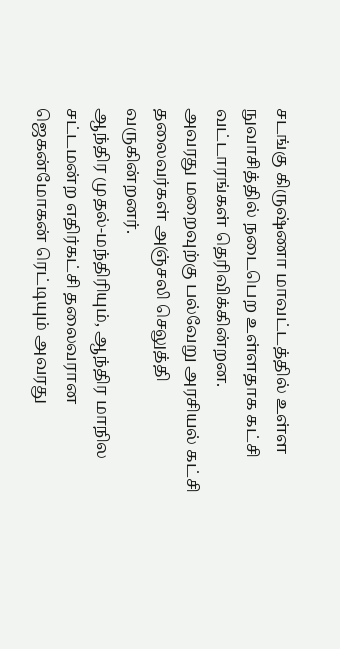சடங்கு கிருஷ்ணா மாவட்டத்தில் உள்ள நுவாசித்தில் நடைபெற உள்ளதாக கட்சி வட்டாரங்கள் தெரிவிக்கின்றன.
அவரது மறைவுற்கு பல்வேறு அரசியல் கட்சி தலைவர்கள் அஞ்சலி செலுத்தி வருகின்றனர்.
ஆந்திர முதல்-மந்திரியும், ஆந்திர மாநில சட்டமன்ற எதிர்கட்சி தலைவரான ஜெகன்மோகன் ரெட்டியும் அவரது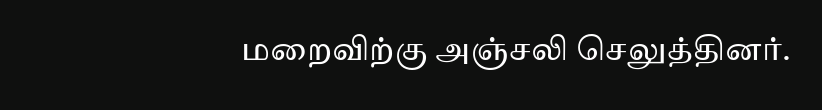மறைவிற்கு அஞ்சலி செலுத்தினர்.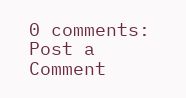0 comments:
Post a Comment